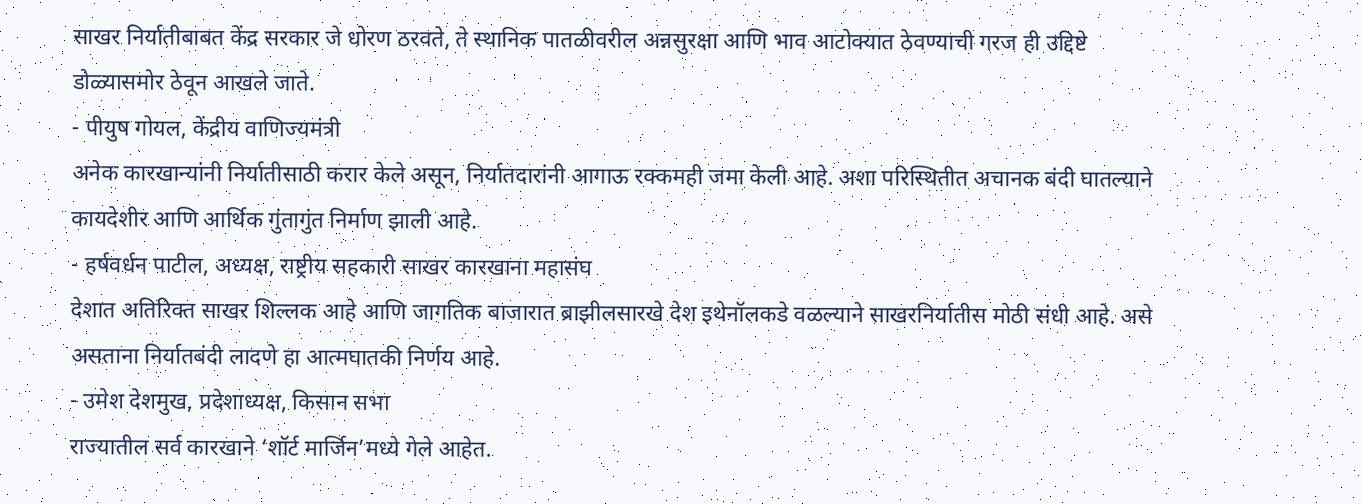साखर निर्यातीबाबत केंद्र सरकार जे धोरण ठरवते, ते स्थानिक पातळीवरील अन्नसुरक्षा आणि भाव आटोक्यात ठेवण्याची गरज ही उद्दिष्टे डोळ्यासमोर ठेवून आखले जाते.
- पीयुष गोयल, केंद्रीय वाणिज्यमंत्री
अनेक कारखान्यांनी निर्यातीसाठी करार केले असून, निर्यातदारांनी आगाऊ रक्कमही जमा केली आहे. अशा परिस्थितीत अचानक बंदी घातल्याने कायदेशीर आणि आर्थिक गुंतागुंत निर्माण झाली आहे.
- हर्षवर्धन पाटील, अध्यक्ष, राष्ट्रीय सहकारी साखर कारखाना महासंघ
देशात अतिरिक्त साखर शिल्लक आहे आणि जागतिक बाजारात ब्राझीलसारखे देश इथेनॉलकडे वळल्याने साखरनिर्यातीस मोठी संधी आहे. असे असताना निर्यातबंदी लादणे हा आत्मघातकी निर्णय आहे.
- उमेश देशमुख, प्रदेशाध्यक्ष, किसान सभा
राज्यातील सर्व कारखाने ‘शॉर्ट मार्जिन’मध्ये गेले आहेत.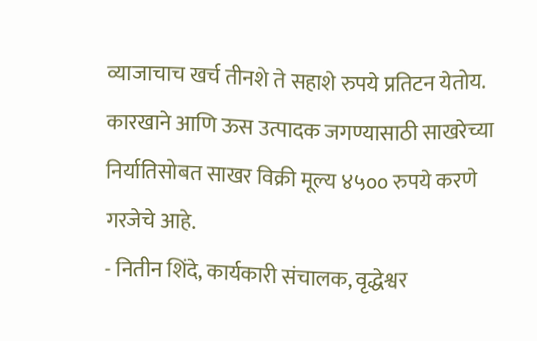व्याजाचाच खर्च तीनशे ते सहाशे रुपये प्रतिटन येतोय. कारखाने आणि ऊस उत्पादक जगण्यासाठी साखरेच्या निर्यातिसोबत साखर विक्री मूल्य ४५०० रुपये करणे गरजेचे आहे.
- नितीन शिंदे, कार्यकारी संचालक, वृद्धेश्वर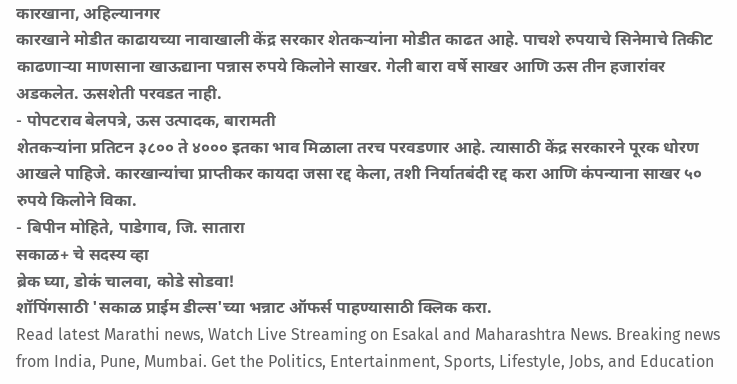कारखाना, अहिल्यानगर
कारखाने मोडीत काढायच्या नावाखाली केंद्र सरकार शेतकऱ्यांना मोडीत काढत आहे. पाचशे रुपयाचे सिनेमाचे तिकीट काढणाऱ्या माणसाना खाऊद्याना पन्नास रुपये किलोने साखर. गेली बारा वर्षे साखर आणि ऊस तीन हजारांवर अडकलेत. ऊसशेती परवडत नाही.
- पोपटराव बेलपत्रे, ऊस उत्पादक, बारामती
शेतकऱ्यांना प्रतिटन ३८०० ते ४००० इतका भाव मिळाला तरच परवडणार आहे. त्यासाठी केंद्र सरकारने पूरक धोरण आखले पाहिजे. कारखान्यांचा प्राप्तीकर कायदा जसा रद्द केला, तशी निर्यातबंदी रद्द करा आणि कंपन्याना साखर ५० रुपये किलोने विका.
- बिपीन मोहिते, पाडेगाव, जि. सातारा
सकाळ+ चे सदस्य व्हा
ब्रेक घ्या, डोकं चालवा, कोडे सोडवा!
शॉपिंगसाठी 'सकाळ प्राईम डील्स'च्या भन्नाट ऑफर्स पाहण्यासाठी क्लिक करा.
Read latest Marathi news, Watch Live Streaming on Esakal and Maharashtra News. Breaking news from India, Pune, Mumbai. Get the Politics, Entertainment, Sports, Lifestyle, Jobs, and Education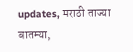updates, मराठी ताज्या बातम्या,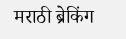मराठी ब्रेकिंग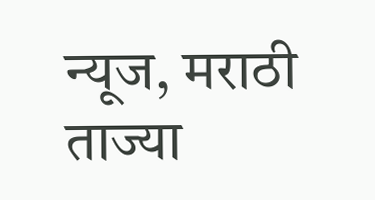न्यूज, मराठी ताज्या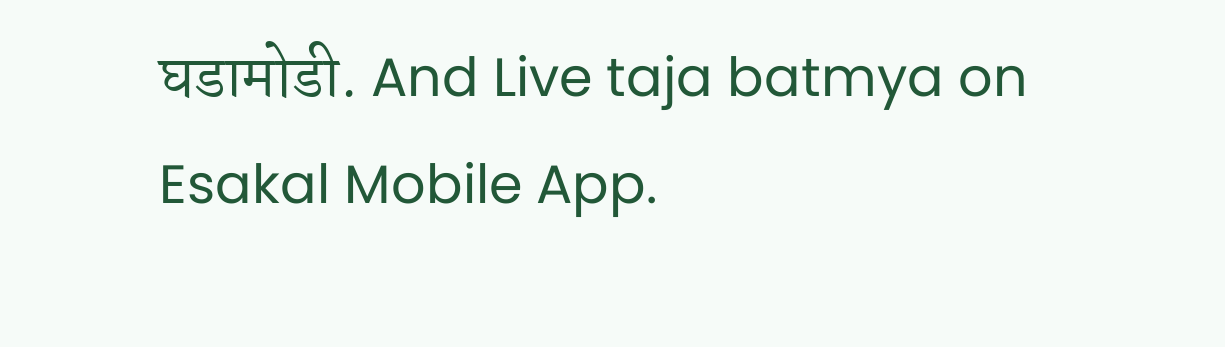घडामोडी. And Live taja batmya on Esakal Mobile App.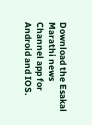Download the Esakal Marathi news Channel app for Android and IOS.